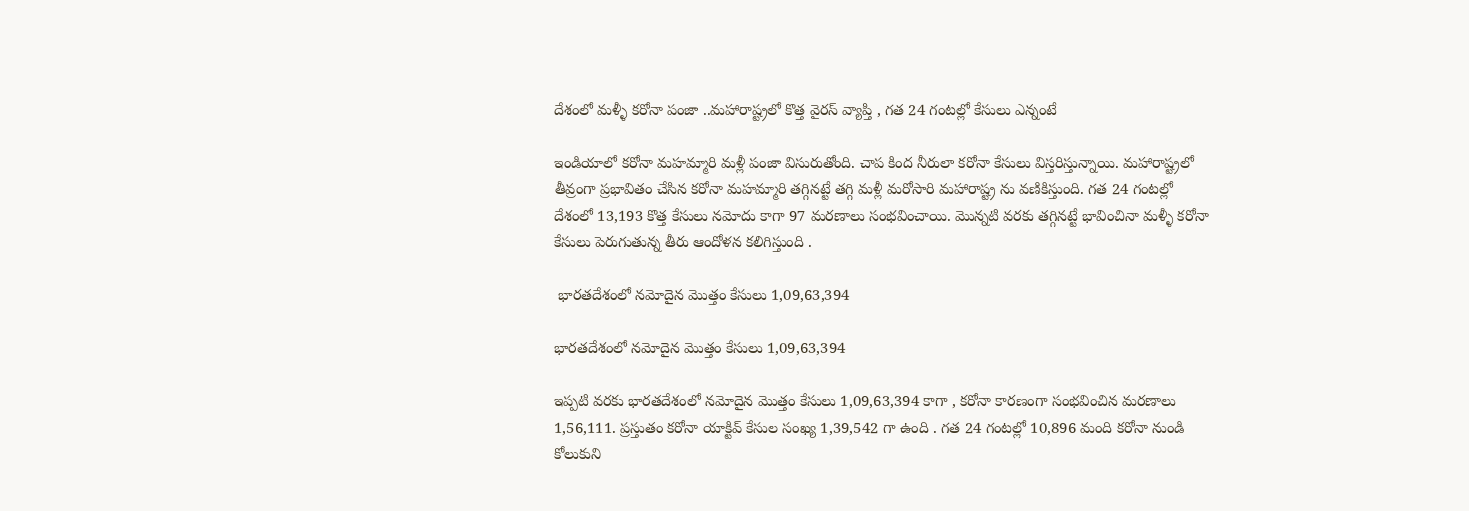దేశంలో మళ్ళీ కరోనా పంజా ..మహారాష్ట్రలో కొత్త వైరస్ వ్యాప్తి , గత 24 గంటల్లో కేసులు ఎన్నంటే

ఇండియాలో కరోనా మహమ్మారి మళ్లీ పంజా విసురుతోంది. చాప కింద నీరులా కరోనా కేసులు విస్తరిస్తున్నాయి. మహారాష్ట్రలో తీవ్రంగా ప్రభావితం చేసిన కరోనా మహమ్మారి తగ్గినట్టే తగ్గి మళ్లీ మరోసారి మహారాష్ట్ర ను వణికిస్తుంది. గత 24 గంటల్లో దేశంలో 13,193 కొత్త కేసులు నమోదు కాగా 97 మరణాలు సంభవించాయి. మొన్నటి వరకు తగ్గినట్టే భావించినా మళ్ళీ కరోనా కేసులు పెరుగుతున్న తీరు ఆందోళన కలిగిస్తుంది .

 భారతదేశంలో నమోదైన మొత్తం కేసులు 1,09,63,394

భారతదేశంలో నమోదైన మొత్తం కేసులు 1,09,63,394

ఇప్పటి వరకు భారతదేశంలో నమోదైన మొత్తం కేసులు 1,09,63,394 కాగా , కరోనా కారణంగా సంభవించిన మరణాలు 1,56,111. ప్రస్తుతం కరోనా యాక్టివ్ కేసుల సంఖ్య 1,39,542 గా ఉంది . గత 24 గంటల్లో 10,896 మంది కరోనా నుండి కోలుకుని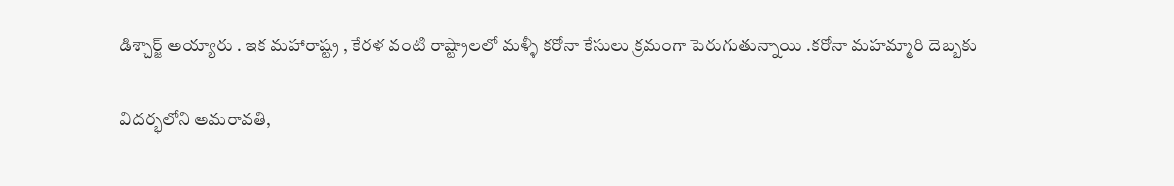డిశ్చార్జ్ అయ్యారు . ఇక మహారాష్ట్ర , కేరళ వంటి రాష్ట్రాలలో మళ్ళీ కరోనా కేసులు క్రమంగా పెరుగుతున్నాయి .కరోనా మహమ్మారి దెబ్బకు

విదర్భలోని అమరావతి,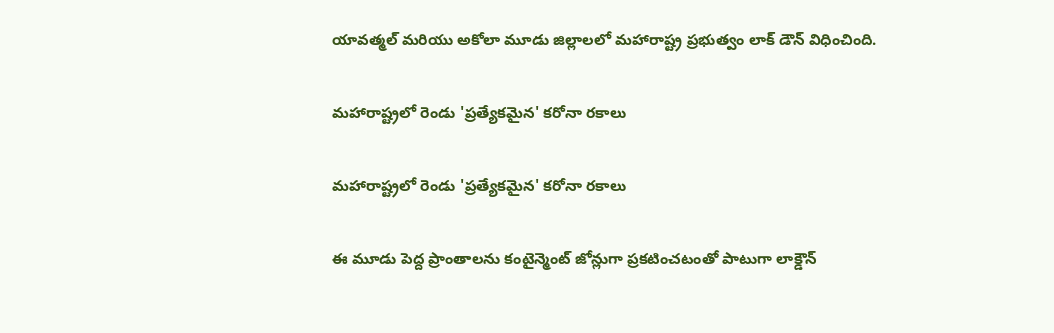యావత్మల్ మరియు అకోలా మూడు జిల్లాలలో మహారాష్ట్ర ప్రభుత్వం లాక్ డౌన్ విధించింది.

మహారాష్ట్రలో రెండు 'ప్రత్యేకమైన' కరోనా రకాలు

మహారాష్ట్రలో రెండు 'ప్రత్యేకమైన' కరోనా రకాలు

ఈ మూడు పెద్ద ప్రాంతాలను కంటైన్మెంట్ జోన్లుగా ప్రకటించటంతో పాటుగా లాక్డౌన్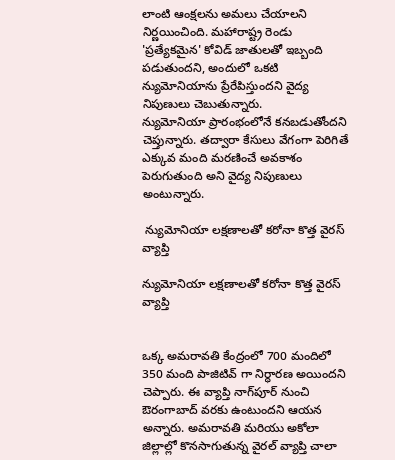లాంటి ఆంక్షలను అమలు చేయాలని నిర్ణయించింది. మహారాష్ట్ర రెండు 'ప్రత్యేకమైన' కోవిడ్ జాతులతో ఇబ్బంది పడుతుందని, అందులో ఒకటి న్యుమోనియాను ప్రేరేపిస్తుందని వైద్య నిపుణులు చెబుతున్నారు.
న్యుమోనియా ప్రారంభంలోనే కనబడుతోందని చెప్తున్నారు. తద్వారా కేసులు వేగంగా పెరిగితే ఎక్కువ మంది మరణించే అవకాశం పెరుగుతుంది అని వైద్య నిపుణులు అంటున్నారు.

 న్యుమోనియా లక్షణాలతో కరోనా కొత్త వైరస్ వ్యాప్తి

న్యుమోనియా లక్షణాలతో కరోనా కొత్త వైరస్ వ్యాప్తి


ఒక్క అమరావతి కేంద్రంలో 700 మందిలో 350 మంది పాజిటివ్ గా నిర్ధారణ అయిందని చెప్పారు. ఈ వ్యాప్తి నాగ్‌పూర్ నుంచి ఔరంగాబాద్ వరకు ఉంటుందని ఆయన అన్నారు. అమరావతి మరియు అకోలా జిల్లాల్లో కొనసాగుతున్న వైరల్ వ్యాప్తి చాలా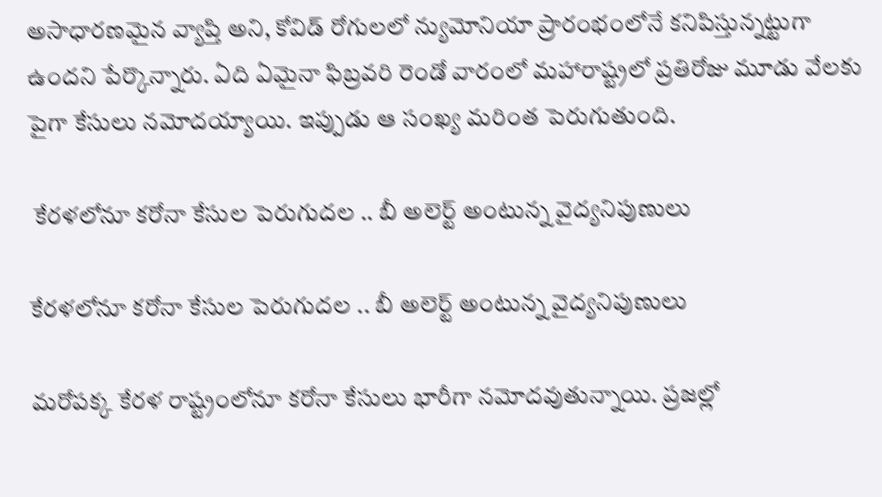అసాధారణమైన వ్యాప్తి అని, కోవిడ్ రోగులలో న్యుమోనియా ప్రారంభంలోనే కనిపిస్తున్నట్టుగా ఉందని పేర్కొన్నారు. ఏది ఏమైనా ఫిబ్రవరి రెండో వారంలో మహారాష్ట్రలో ప్రతిరోజు మూడు వేలకు పైగా కేసులు నమోదయ్యాయి. ఇప్పుడు ఆ సంఖ్య మరింత పెరుగుతుంది.

 కేరళలోనూ కరోనా కేసుల పెరుగుదల .. బీ అలెర్ట్ అంటున్న వైద్యనిపుణులు

కేరళలోనూ కరోనా కేసుల పెరుగుదల .. బీ అలెర్ట్ అంటున్న వైద్యనిపుణులు

మరోపక్క కేరళ రాష్ట్రంలోనూ కరోనా కేసులు భారీగా నమోదవుతున్నాయి. ప్రజల్లో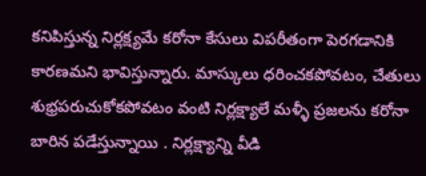కనిపిస్తున్న నిర్లక్ష్యమే కరోనా కేసులు విపరీతంగా పెరగడానికి కారణమని భావిస్తున్నారు. మాస్కులు ధరించకపోవటం, చేతులు శుభ్రపరుచుకోకపోవటం వంటి నిర్లక్ష్యాలే మళ్ళీ ప్రజలను కరోనా బారిన పడేస్తున్నాయి . నిర్లక్ష్యాన్ని వీడి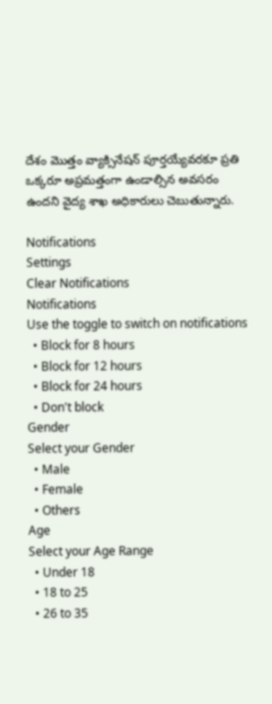దేశం మొత్తం వ్యాక్సినేషన్ పూర్తయ్యేవరకూ ప్రతి ఒక్కరూ అప్రమత్తంగా ఉండాల్సిన అవసరం ఉందని వైద్య శాఖ అధికారులు చెబుతున్నారు.

Notifications
Settings
Clear Notifications
Notifications
Use the toggle to switch on notifications
  • Block for 8 hours
  • Block for 12 hours
  • Block for 24 hours
  • Don't block
Gender
Select your Gender
  • Male
  • Female
  • Others
Age
Select your Age Range
  • Under 18
  • 18 to 25
  • 26 to 35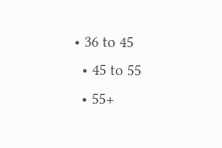• 36 to 45
  • 45 to 55
  • 55+